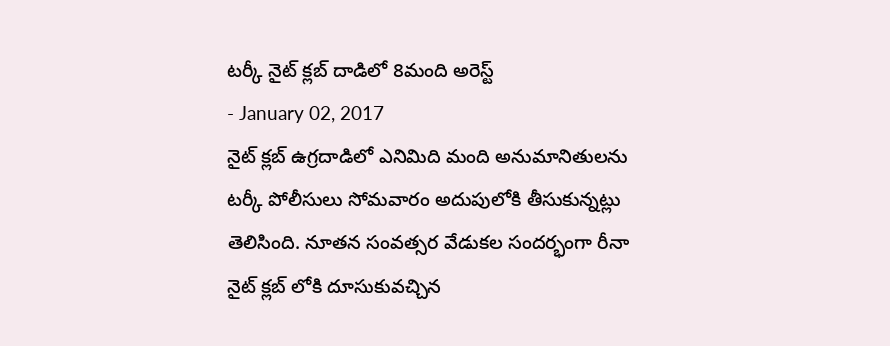టర్కీ నైట్ క్లబ్ దాడిలో 8మంది అరెస్ట్
- January 02, 2017
నైట్ క్లబ్ ఉగ్రదాడిలో ఎనిమిది మంది అనుమానితులను టర్కీ పోలీసులు సోమవారం అదుపులోకి తీసుకున్నట్లు తెలిసింది. నూతన సంవత్సర వేడుకల సందర్భంగా రీనా నైట్ క్లబ్ లోకి దూసుకువచ్చిన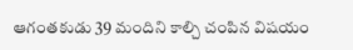ఆగంతకుడు 39 మందిని కాల్చి చంపిన విషయం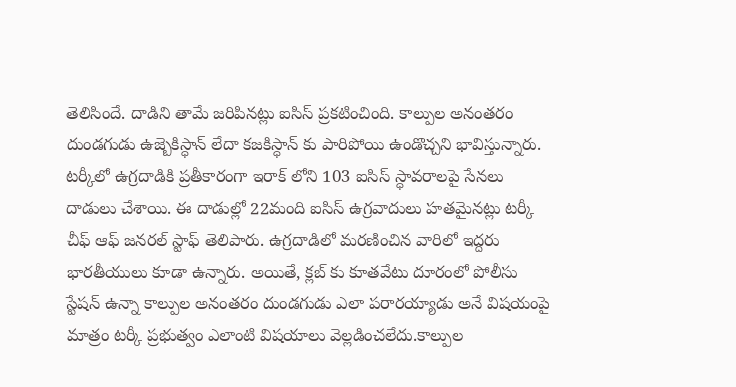తెలిసిందే. దాడిని తామే జరిపినట్లు ఐసిస్ ప్రకటించింది. కాల్పుల అనంతరం దుండగుడు ఉజ్బెకిస్ధాన్ లేదా కజకిస్ధాన్ కు పారిపోయి ఉండొచ్చని భావిస్తున్నారు.
టర్కీలో ఉగ్రదాడికి ప్రతీకారంగా ఇరాక్ లోని 103 ఐసిస్ స్ధావరాలపై సేనలు దాడులు చేశాయి. ఈ దాడుల్లో 22మంది ఐసిస్ ఉగ్రవాదులు హతమైనట్లు టర్కీ చీఫ్ ఆఫ్ జనరల్ స్టాఫ్ తెలిపారు. ఉగ్రదాడిలో మరణించిన వారిలో ఇద్దరు భారతీయులు కూడా ఉన్నారు. అయితే, క్లబ్ కు కూతవేటు దూరంలో పోలీసు స్టేషన్ ఉన్నా కాల్పుల అనంతరం దుండగుడు ఎలా పరారయ్యాడు అనే విషయంపై మాత్రం టర్కీ ప్రభుత్వం ఎలాంటి విషయాలు వెల్లడించలేదు.కాల్పుల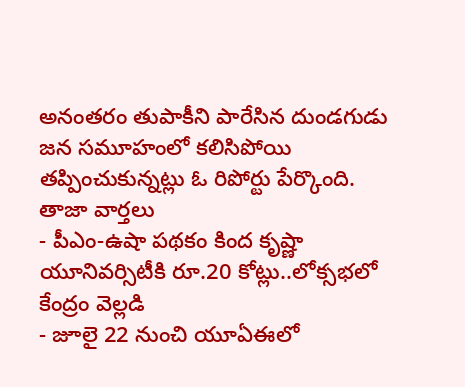అనంతరం తుపాకీని పారేసిన దుండగుడు జన సమూహంలో కలిసిపోయి తప్పించుకున్నట్లు ఓ రిపోర్టు పేర్కొంది.
తాజా వార్తలు
- పీఎం-ఉషా పథకం కింద కృష్ణా యూనివర్సిటీకి రూ.20 కోట్లు..లోక్సభలో కేంద్రం వెల్లడి
- జూలై 22 నుంచి యూఏఈలో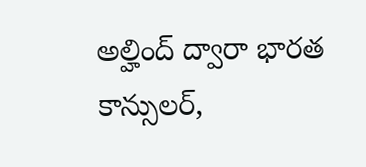అల్హింద్ ద్వారా భారత కాన్సులర్,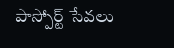పాస్పోర్ట్ సేవలు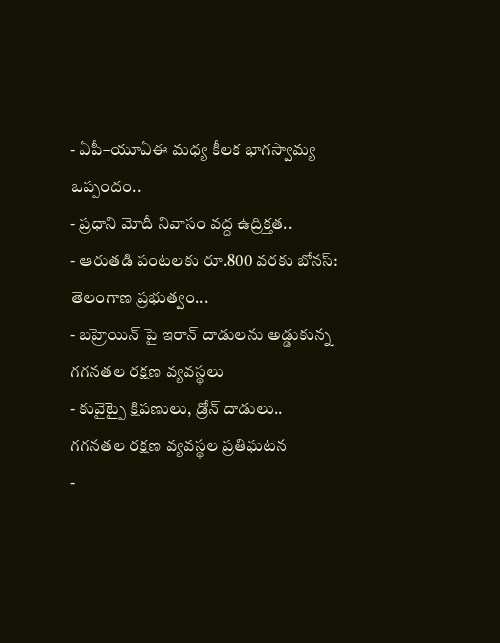- ఏపీ–యూఏఈ మధ్య కీలక భాగస్వామ్య ఒప్పందం..
- ప్రధాని మోదీ నివాసం వద్ద ఉద్రిక్తత..
- ఆరుతడి పంటలకు రూ.800 వరకు బోనస్: తెలంగాణ ప్రభుత్వం...
- బహ్రెయిన్ పై ఇరాన్ దాడులను అడ్డుకున్న గగనతల రక్షణ వ్యవస్థలు
- కువైట్పై క్షిపణులు, డ్రోన్ దాడులు.. గగనతల రక్షణ వ్యవస్థల ప్రతిఘటన
-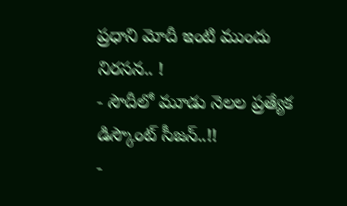ప్రధాని మోదీ ఇంటి ముందు నిరసన.. !
- సౌదీలో మూడు నెలల ప్రత్యేక డిస్కౌంట్ సీజన్..!!
-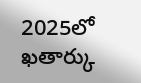2025లో ఖతార్కు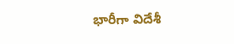భారీగా విదేశీ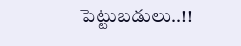పెట్టుబడులు..!!